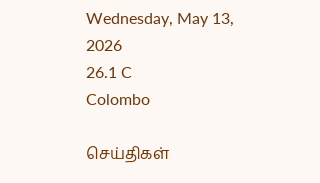Wednesday, May 13, 2026
26.1 C
Colombo

செய்திகள்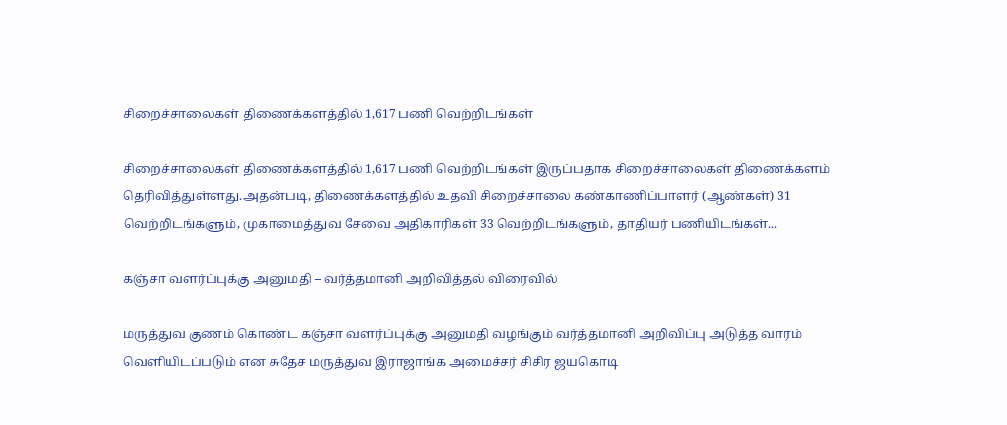சிறைச்சாலைகள் திணைக்களத்தில் 1,617 பணி வெற்றிடங்கள்

சிறைச்சாலைகள் திணைக்களத்தில் 1,617 பணி வெற்றிடங்கள் இருப்பதாக சிறைச்சாலைகள் திணைக்களம் தெரிவித்துள்ளது.அதன்படி, திணைக்களத்தில் உதவி சிறைச்சாலை கண்காணிப்பாளர் (ஆண்கள்) 31 வெற்றிடங்களும், முகாமைத்துவ சேவை அதிகாரிகள் 33 வெற்றிடங்களும், தாதியர் பணியிடங்கள்...

கஞ்சா வளர்ப்புக்கு அனுமதி – வர்த்தமானி அறிவித்தல் விரைவில்

மருத்துவ குணம் கொண்ட கஞ்சா வளர்ப்புக்கு அனுமதி வழங்கும் வர்த்தமானி அறிவிப்பு அடுத்த வாரம் வெளியிடப்படும் என சுதேச மருத்துவ இராஜாங்க அமைச்சர் சிசிர ஜயகொடி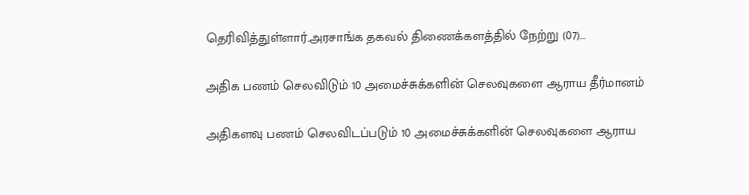தெரிவித்துள்ளார்.அரசாங்க தகவல் திணைக்களத்தில் நேற்று (07)...

அதிக பணம் செலவிடும் 10 அமைச்சுக்களின் செலவுகளை ஆராய தீர்மானம்

அதிகளவு பணம் செலவிடப்படும் 10 அமைச்சுக்களின் செலவுகளை ஆராய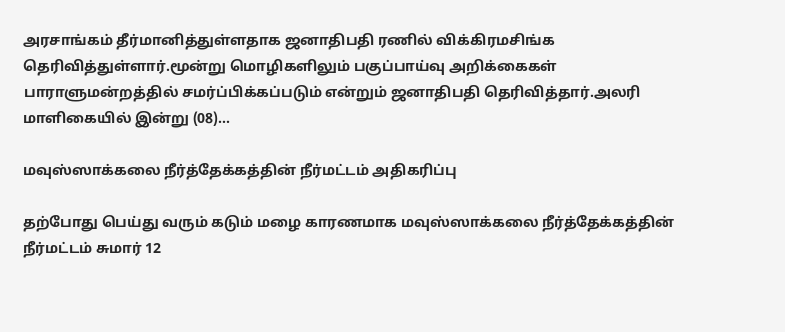அரசாங்கம் தீர்மானித்துள்ளதாக ஜனாதிபதி ரணில் விக்கிரமசிங்க தெரிவித்துள்ளார்.மூன்று மொழிகளிலும் பகுப்பாய்வு அறிக்கைகள் பாராளுமன்றத்தில் சமர்ப்பிக்கப்படும் என்றும் ஜனாதிபதி தெரிவித்தார்.அலரி மாளிகையில் இன்று (08)...

மவுஸ்ஸாக்கலை நீர்த்தேக்கத்தின் நீர்மட்டம் அதிகரிப்பு

தற்போது பெய்து வரும் கடும் மழை காரணமாக மவுஸ்ஸாக்கலை நீர்த்தேக்கத்தின் நீர்மட்டம் சுமார் 12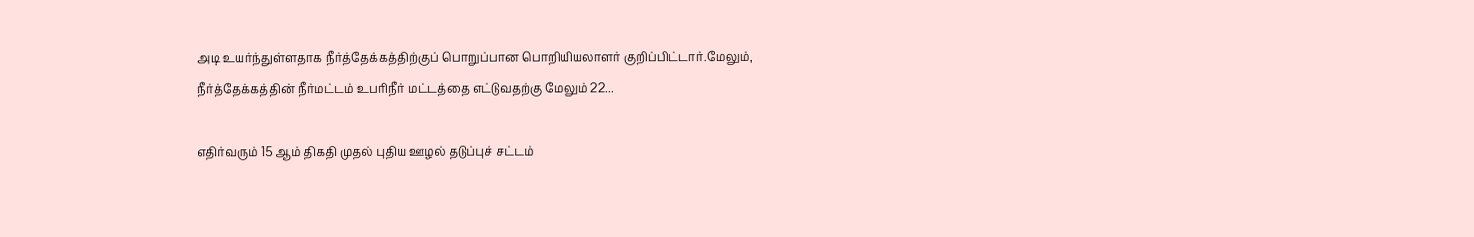அடி உயர்ந்துள்ளதாக நீர்த்தேக்கத்திற்குப் பொறுப்பான பொறியியலாளர் குறிப்பிட்டார்.மேலும், நீர்த்தேக்கத்தின் நீர்மட்டம் உபரிநீர் மட்டத்தை எட்டுவதற்கு மேலும் 22...

எதிர்வரும் 15 ஆம் திகதி முதல் புதிய ஊழல் தடுப்புச் சட்டம்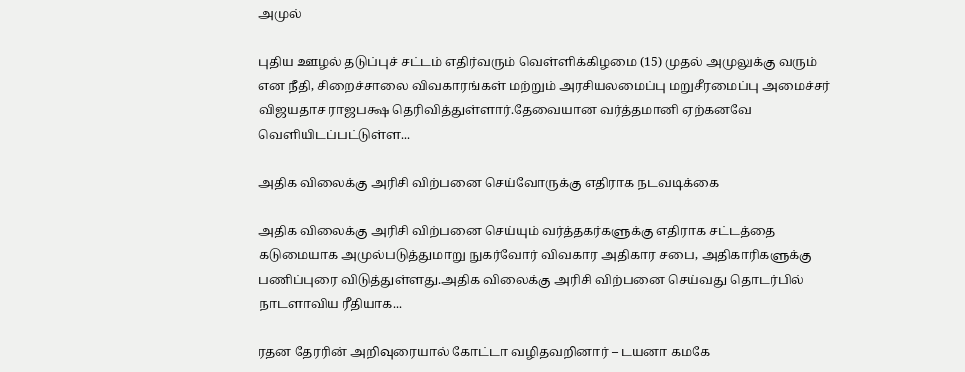அமுல்

புதிய ஊழல் தடுப்புச் சட்டம் எதிர்வரும் வெள்ளிக்கிழமை (15) முதல் அமுலுக்கு வரும் என நீதி, சிறைச்சாலை விவகாரங்கள் மற்றும் அரசியலமைப்பு மறுசீரமைப்பு அமைச்சர் விஜயதாச ராஜபக்ஷ தெரிவித்துள்ளார்.தேவையான வர்த்தமானி ஏற்கனவே வெளியிடப்பட்டுள்ள...

அதிக விலைக்கு அரிசி விற்பனை செய்வோருக்கு எதிராக நடவடிக்கை

அதிக விலைக்கு அரிசி விற்பனை செய்யும் வர்த்தகர்களுக்கு எதிராக சட்டத்தை கடுமையாக அமுல்படுத்துமாறு நுகர்வோர் விவகார அதிகார சபை, அதிகாரிகளுக்கு பணிப்புரை விடுத்துள்ளது.அதிக விலைக்கு அரிசி விற்பனை செய்வது தொடர்பில் நாடளாவிய ரீதியாக...

ரதன தேரரின் அறிவுரையால் கோட்டா வழிதவறினார் – டயனா கமகே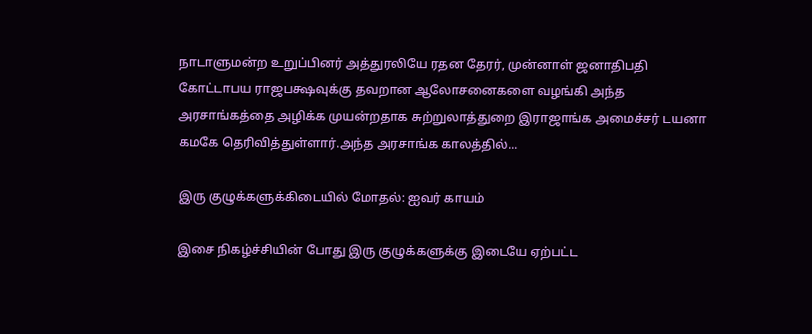நாடாளுமன்ற உறுப்பினர் அத்துரலியே ரதன தேரர், முன்னாள் ஜனாதிபதி கோட்டாபய ராஜபக்ஷவுக்கு தவறான ஆலோசனைகளை வழங்கி அந்த அரசாங்கத்தை அழிக்க முயன்றதாக சுற்றுலாத்துறை இராஜாங்க அமைச்சர் டயனா கமகே தெரிவித்துள்ளார்.அந்த அரசாங்க காலத்தில்...

இரு குழுக்களுக்கிடையில் மோதல்: ஐவர் காயம்

இசை நிகழ்ச்சியின் போது இரு குழுக்களுக்கு இடையே ஏற்பட்ட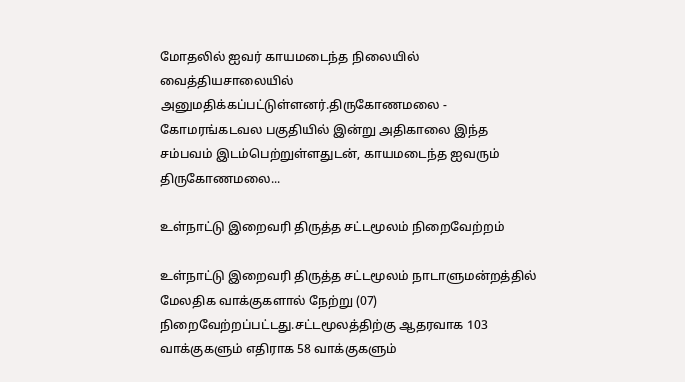மோதலில் ஐவர் காயமடைந்த நிலையில் வைத்தியசாலையில் அனுமதிக்கப்பட்டுள்ளனர்.திருகோணமலை - கோமரங்கடவல பகுதியில் இன்று அதிகாலை இந்த சம்பவம் இடம்பெற்றுள்ளதுடன், காயமடைந்த ஐவரும் திருகோணமலை...

உள்நாட்டு இறைவரி திருத்த சட்டமூலம் நிறைவேற்றம்

உள்நாட்டு இறைவரி திருத்த சட்டமூலம் நாடாளுமன்றத்தில் மேலதிக வாக்குகளால் நேற்று (07) நிறைவேற்றப்பட்டது.சட்டமூலத்திற்கு ஆதரவாக 103 வாக்குகளும் எதிராக 58 வாக்குகளும்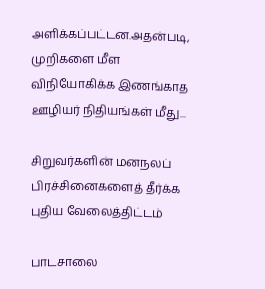அளிக்கப்பட்டன.அதன்படி, முறிகளை மீள விநியோகிக்க இணங்காத ஊழியர் நிதியங்கள் மீது...

சிறுவர்களின் மனநலப் பிரச்சினைகளைத் தீர்க்க புதிய வேலைத்திட்டம்

பாடசாலை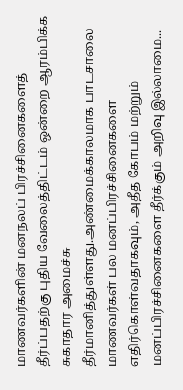மாணவர்களின் மனநலப் பிரச்சினைகளைத் தீர்ப்பதற்கு புதிய வேலைத்திட்டம் ஒன்றை ஆரம்பிக்க சுகாதார அமைச்சு தீர்மானித்துள்ளது.அண்மைக்காலமாக பாடசாலை மாணவர்கள் பல மனப்பிரச்சினைகளை எதிர்கொள்வதாகவும், அதீத கோபம் மற்றும் மனப்பிரச்சினைகளை தீர்க்கும் அறிவு இல்லாமை...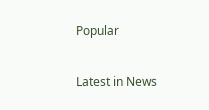Popular

Latest in News